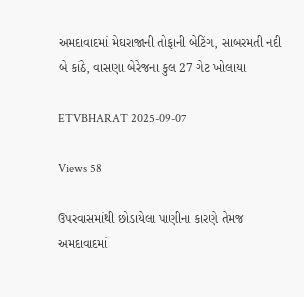અમદાવાદમાં મેઘરાજાની તોફાની બેટિંગ, સાબરમતી નદી બે કાંઠે, વાસણા બેરેજના કુલ 27 ગેટ ખોલાયા

ETVBHARAT 2025-09-07

Views 58

ઉપરવાસમાંથી છોડાયેલા પાણીના કારણે તેમજ અમદાવાદમાં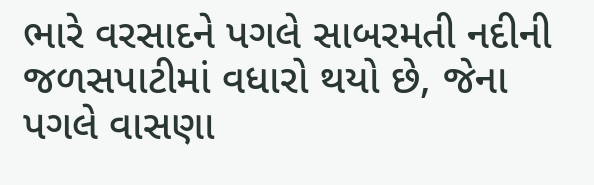ભારે વરસાદને પગલે સાબરમતી નદીની જળસપાટીમાં વધારો થયો છે, જેના પગલે વાસણા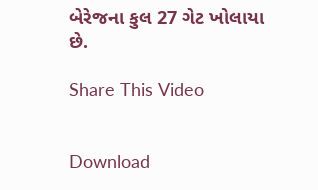બેરેજના કુલ 27 ગેટ ખોલાયા છે.

Share This Video


Download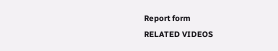Report form
RELATED VIDEOS